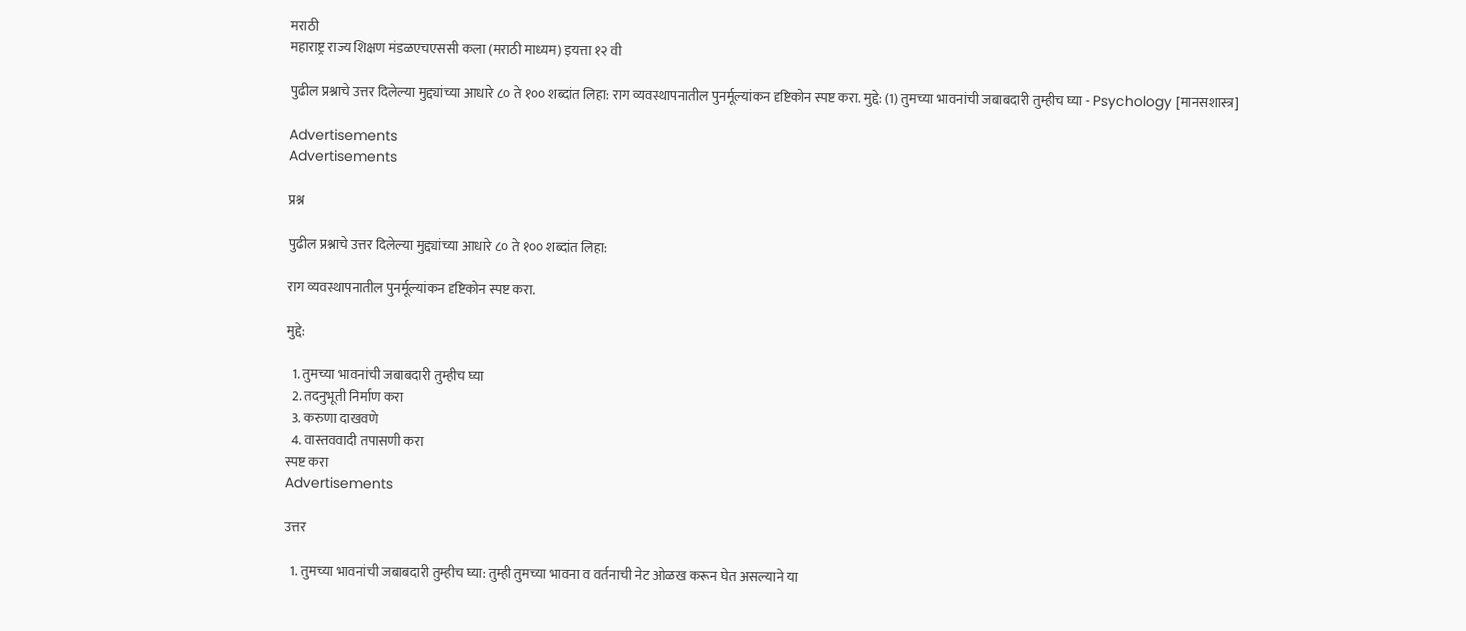मराठी
महाराष्ट्र राज्य शिक्षण मंडळएचएससी कला (मराठी माध्यम) इयत्ता १२ वी

पुढील प्रश्नाचे उत्तर दिलेल्या मुद्द्यांच्या आधारे ८० ते १०० शब्दांत लिहा: राग व्यवस्थापनातील पुनर्मूल्यांकन दृष्टिकोन स्पष्ट करा. मुद्दे: (1) तुमच्या भावनांची जबाबदारी तुम्हीच घ्या - Psychology [मानसशास्त्र]

Advertisements
Advertisements

प्रश्न

पुढील प्रश्नाचे उत्तर दिलेल्या मुद्द्यांच्या आधारे ८० ते १०० शब्दांत लिहा:

राग व्यवस्थापनातील पुनर्मूल्यांकन दृष्टिकोन स्पष्ट करा.

मुद्दे:

  1. तुमच्या भावनांची जबाबदारी तुम्हीच घ्या
  2. तदनुभूती निर्माण करा
  3. करुणा दाखवणे
  4. वास्तववादी तपासणी करा
स्पष्ट करा
Advertisements

उत्तर

  1. तुमच्या भावनांची जबाबदारी तुम्हीच घ्या: तुम्ही तुमच्या भावना व वर्तनाची नेट ओळख करून घेत असल्याने या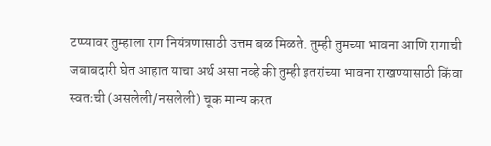टप्प्यावर तुम्हाला राग नियंत्रणासाठी उत्तम बळ मिळते. तुम्ही तुमच्या भावना आणि रागाची जबाबदारी घेत आहात याचा अर्थ असा नव्हे की तुम्ही इतरांच्या भावना राखण्यासाठी किंवा स्वतःची (असलेली/नसलेली) चूक मान्य करत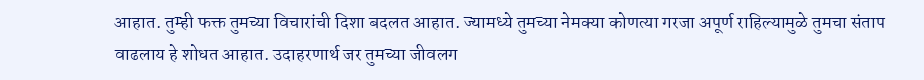आहात. तुम्ही फक्त तुमच्या विचारांची दिशा बदलत आहात. ज्यामध्ये तुमच्या नेमक्या कोणत्या गरजा अपूर्ण राहिल्यामुळे तुमचा संताप वाढलाय हे शोधत आहात. उदाहरणार्थ जर तुमच्या जीवलग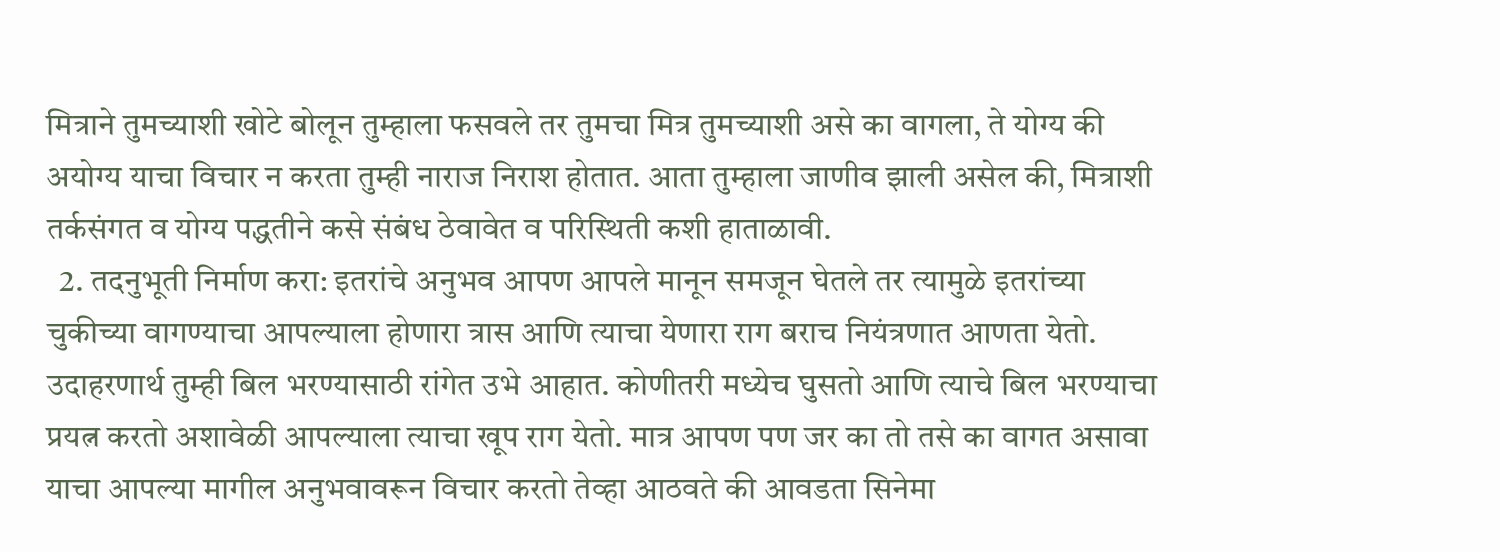मित्राने तुमच्याशी खोटे बोलून तुम्हाला फसवले तर तुमचा मित्र तुमच्याशी असे का वागला, ते योग्‍य की अयोग्‍य याचा विचार न करता तुम्‍ही नाराज निराश होतात. आता तुम्‍हाला जाणीव झाली असेल की, मित्राशी तर्कसंगत व योग्‍य पद्धतीने कसे संबंध ठेवावेत व परिस्‍थिती कशी हाताळावी.
  2. तदनुभूती निर्माण करा: इतरांचे अनुभव आपण आपले मानून समजून घेतले तर त्यामुळे इतरांच्या चुकीच्या वागण्याचा आपल्याला होणारा त्रास आणि त्याचा येणारा राग बराच नियंत्रणात आणता येतो. उदाहरणार्थ तुम्ही बिल भरण्यासाठी रांगेत उभे आहात. कोणीतरी मध्येच घुसतो आणि त्याचे बिल भरण्याचा प्रयत्न करतो अशावेळी आपल्याला त्याचा खूप राग येतो. मात्र आपण पण जर का तो तसे का वागत असावा याचा आपल्या मागील अनुभवावरून विचार करतो तेव्हा आठवते की आवडता सिनेमा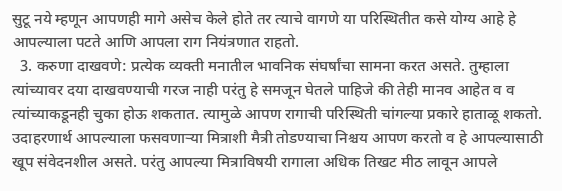सुटू नये म्हणून आपणही मागे असेच केले होते तर त्याचे वागणे या परिस्थितीत कसे योग्य आहे हे आपल्याला पटते आणि आपला राग नियंत्रणात राहतो.
  3. करुणा दाखवणे: प्रत्येक व्यक्ती मनातील भावनिक संघर्षांचा सामना करत असते. तुम्हाला त्यांच्यावर दया दाखवण्याची गरज नाही परंतु हे समजून घेतले पाहिजे की तेही मानव आहेत व व त्यांच्याकडूनही चुका होऊ शकतात. त्यामुळे आपण रागाची परिस्थिती चांगल्या प्रकारे हाताळू शकतो. उदाहरणार्थ आपल्याला फसवणाऱ्या मित्राशी मैत्री तोडण्याचा निश्चय आपण करतो व हे आपल्यासाठी खूप संवेदनशील असते. परंतु आपल्या मित्राविषयी रागाला अधिक तिखट मीठ लावून आपले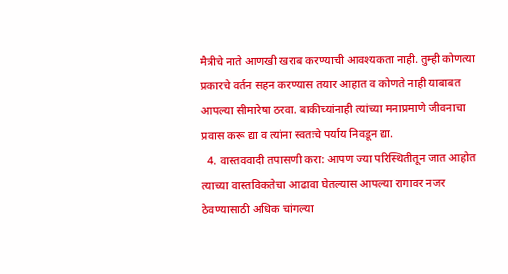मैत्रीचे नाते आणखी खराब करण्याची आवश्यकता नाही. तुम्ही कोणत्या प्रकारचे वर्तन सहन करण्यास तयार आहात व कोणते नाही याबाबत आपल्या सीमारेषा ठरवा. बाकीच्यांनाही त्यांच्या मनाप्रमाणे जीवनाचा प्रवास करू द्या व त्यांना स्वतःचे पर्याय निवडून द्या.
  4. वास्तववादी तपासणी करा: आपण ज्या परिस्थितीतून जात आहोत त्याच्या वास्तविकतेचा आढावा घेतल्यास आपल्या रागावर नजर ठेवण्यासाठी अधिक चांगल्या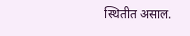स्थितीत असाल.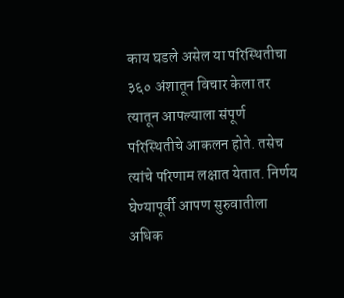काय घडले असेल या परिस्थितीचा ३६० अंशातून विचार केला तर त्यातून आपल्याला संपूर्ण परिस्थितीचे आकलन होते. तसेच त्यांचे परिणाम लक्षात येतात. निर्णय घेण्यापूर्वी आपण सुरुवातीला अधिक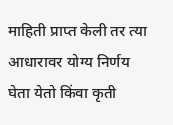माहिती प्राप्त केली तर त्या आधारावर योग्य निर्णय घेता येतो किंवा कृती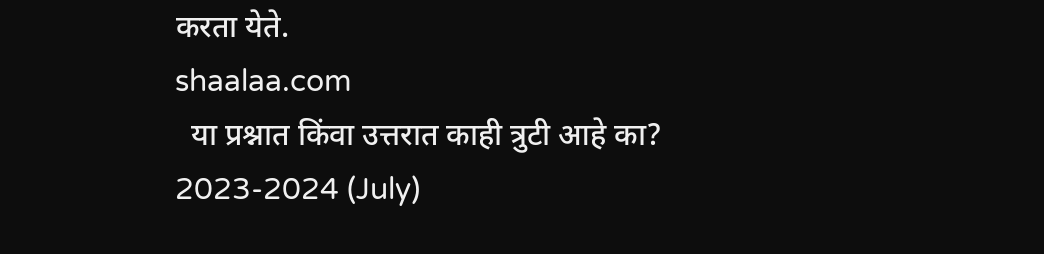करता येते.
shaalaa.com
  या प्रश्नात किंवा उत्तरात काही त्रुटी आहे का?
2023-2024 (July)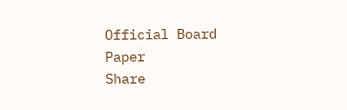Official Board Paper
Share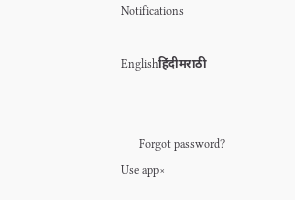Notifications

Englishहिंदीमराठी


      Forgot password?
Use app×